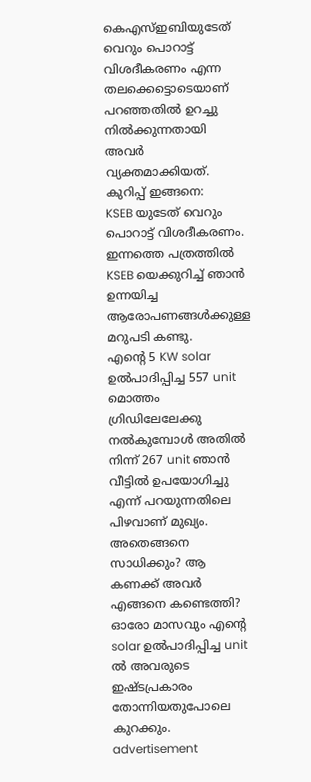കെഎസ്ഇബിയുടേത് വെറും പൊറാട്ട് വിശദീകരണം എന്ന തലക്കെട്ടൊടെയാണ് പറഞ്ഞതിൽ ഉറച്ചു നിൽക്കുന്നതായി അവർ വ്യക്തമാക്കിയത്. കുറിപ്പ് ഇങ്ങനെ:
KSEB യുടേത് വെറും പൊറാട്ട് വിശദീകരണം.
ഇന്നത്തെ പത്രത്തിൽ KSEB യെക്കുറിച്ച് ഞാൻ ഉന്നയിച്ച ആരോപണങ്ങൾക്കുള്ള മറുപടി കണ്ടു.
എന്റെ 5 KW solar ഉൽപാദിപ്പിച്ച 557 unit മൊത്തം ഗ്രിഡിലേലേക്കു നൽകുമ്പോൾ അതിൽ നിന്ന് 267 unit ഞാൻ വീട്ടിൽ ഉപയോഗിച്ചു എന്ന് പറയുന്നതിലെ പിഴവാണ് മുഖ്യം. അതെങ്ങനെ സാധിക്കും? ആ കണക്ക് അവർ എങ്ങനെ കണ്ടെത്തി? ഓരോ മാസവും എന്റെ solar ഉൽപാദിപ്പിച്ച unit ൽ അവരുടെ ഇഷ്ടപ്രകാരം തോന്നിയതുപോലെ കുറക്കും.
advertisement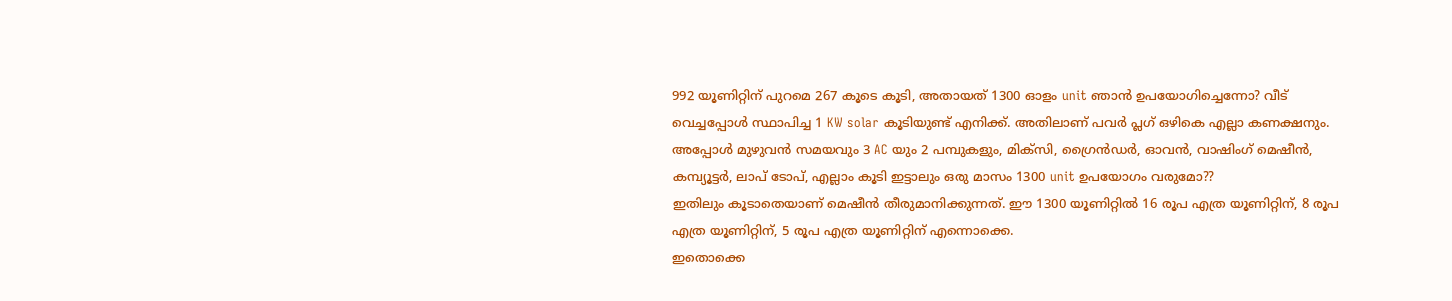992 യൂണിറ്റിന് പുറമെ 267 കൂടെ കൂടി, അതായത് 1300 ഓളം unit ഞാൻ ഉപയോഗിച്ചെന്നോ? വീട് വെച്ചപ്പോൾ സ്ഥാപിച്ച 1 KW solar കൂടിയുണ്ട് എനിക്ക്. അതിലാണ് പവർ പ്ലഗ് ഒഴികെ എല്ലാ കണക്ഷനും.
അപ്പോൾ മുഴുവൻ സമയവും 3 AC യും 2 പമ്പുകളും, മിക്സി, ഗ്രൈൻഡർ, ഓവൻ, വാഷിംഗ് മെഷീൻ, കമ്പ്യൂട്ടർ, ലാപ് ടോപ്, എല്ലാം കൂടി ഇട്ടാലും ഒരു മാസം 1300 unit ഉപയോഗം വരുമോ??
ഇതിലും കൂടാതെയാണ് മെഷീൻ തീരുമാനിക്കുന്നത്. ഈ 1300 യൂണിറ്റിൽ 16 രൂപ എത്ര യൂണിറ്റിന്, 8 രൂപ എത്ര യൂണിറ്റിന്, 5 രൂപ എത്ര യൂണിറ്റിന് എന്നൊക്കെ.
ഇതൊക്കെ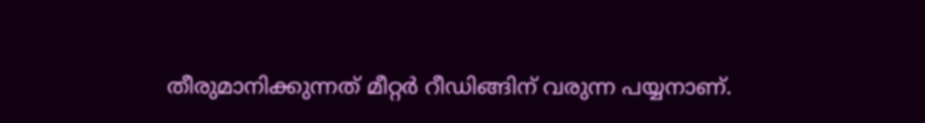തീരുമാനിക്കുന്നത് മീറ്റർ റീഡിങ്ങിന് വരുന്ന പയ്യനാണ്.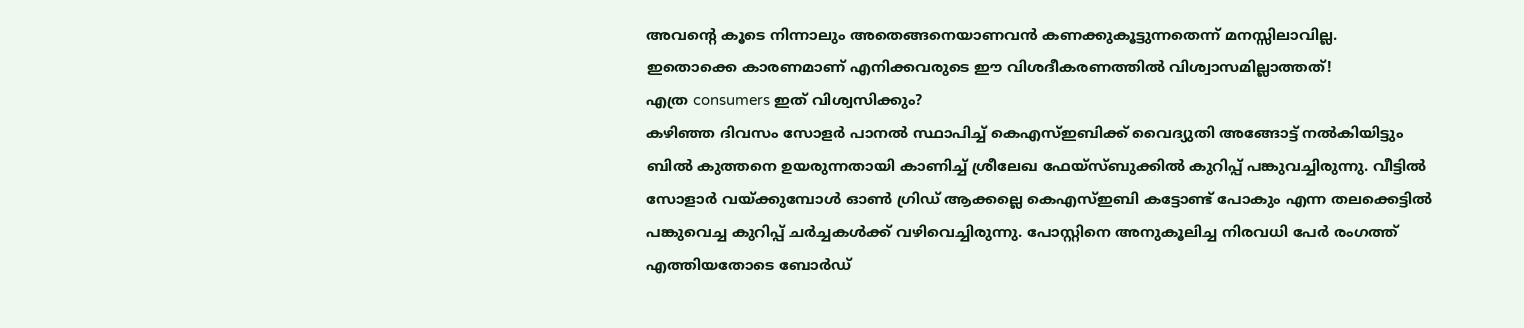അവന്റെ കൂടെ നിന്നാലും അതെങ്ങനെയാണവൻ കണക്കുകൂട്ടുന്നതെന്ന് മനസ്സിലാവില്ല.
ഇതൊക്കെ കാരണമാണ് എനിക്കവരുടെ ഈ വിശദീകരണത്തിൽ വിശ്വാസമില്ലാത്തത്!
എത്ര consumers ഇത് വിശ്വസിക്കും?
കഴിഞ്ഞ ദിവസം സോളർ പാനൽ സ്ഥാപിച്ച് കെഎസ്ഇബിക്ക് വൈദ്യുതി അങ്ങോട്ട് നൽകിയിട്ടും ബിൽ കുത്തനെ ഉയരുന്നതായി കാണിച്ച് ശ്രീലേഖ ഫേയ്സ്ബുക്കിൽ കുറിപ്പ് പങ്കുവച്ചിരുന്നു. വീട്ടിൽ സോളാർ വയ്ക്കുമ്പോൾ ഓൺ ഗ്രിഡ് ആക്കല്ലെ കെഎസ്ഇബി കട്ടോണ്ട് പോകും എന്ന തലക്കെട്ടിൽ പങ്കുവെച്ച കുറിപ്പ് ചർച്ചകൾക്ക് വഴിവെച്ചിരുന്നു. പോസ്റ്റിനെ അനുകൂലിച്ച നിരവധി പേർ രംഗത്ത് എത്തിയതോടെ ബോർഡ്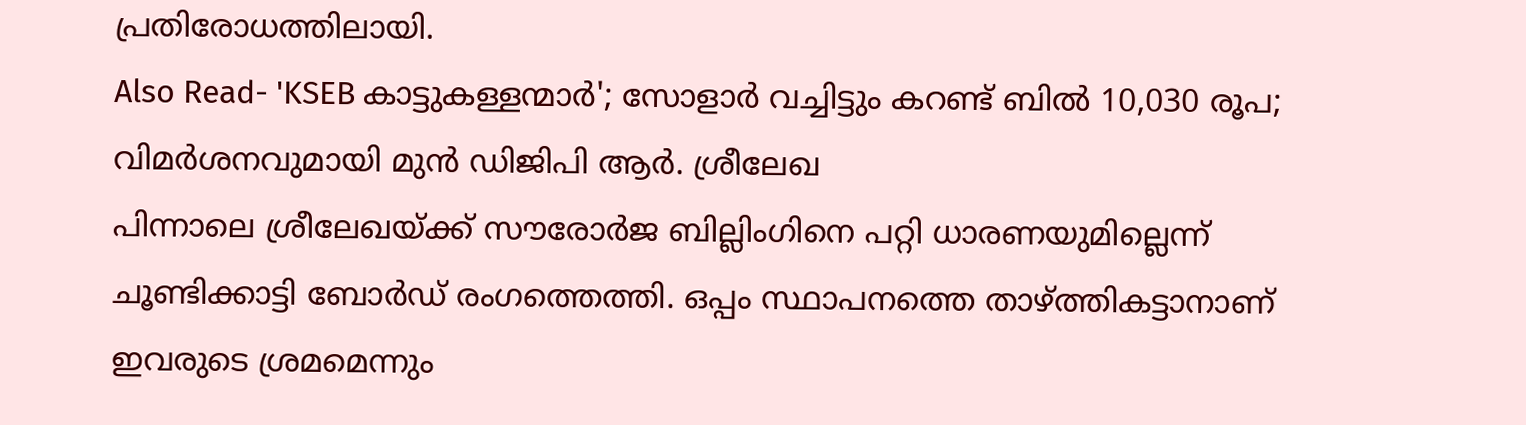പ്രതിരോധത്തിലായി.
Also Read- 'KSEB കാട്ടുകള്ളന്മാർ'; സോളാർ വച്ചിട്ടും കറണ്ട് ബിൽ 10,030 രൂപ; വിമർശനവുമായി മുൻ ഡിജിപി ആർ. ശ്രീലേഖ
പിന്നാലെ ശ്രീലേഖയ്ക്ക് സൗരോർജ ബില്ലിംഗിനെ പറ്റി ധാരണയുമില്ലെന്ന് ചൂണ്ടിക്കാട്ടി ബോർഡ് രംഗത്തെത്തി. ഒപ്പം സ്ഥാപനത്തെ താഴ്ത്തികട്ടാനാണ് ഇവരുടെ ശ്രമമെന്നും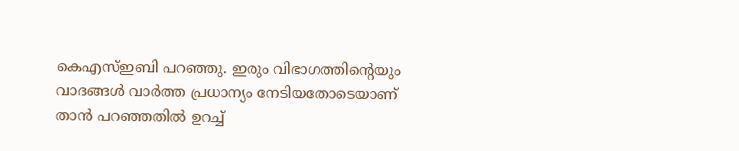കെഎസ്ഇബി പറഞ്ഞു. ഇരും വിഭാഗത്തിന്റെയും വാദങ്ങൾ വാർത്ത പ്രധാന്യം നേടിയതോടെയാണ് താൻ പറഞ്ഞതിൽ ഉറച്ച്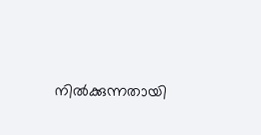നിൽക്കുന്നതായി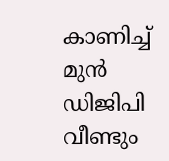കാണിച്ച് മുൻ ഡിജിപി വീണ്ടും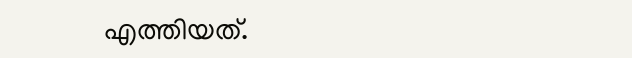എത്തിയത്.